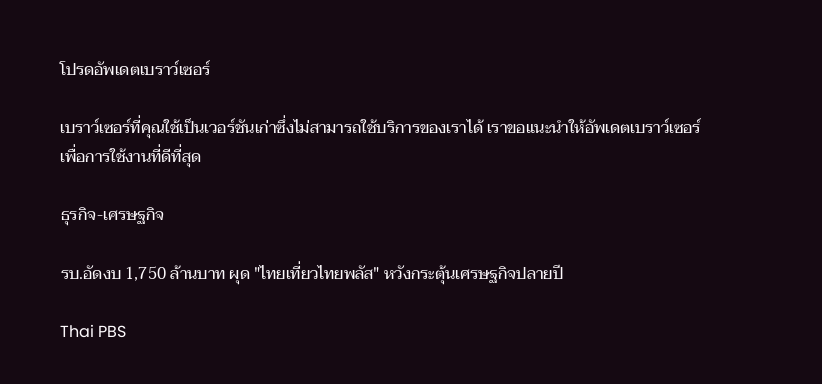โปรดอัพเดตเบราว์เซอร์

เบราว์เซอร์ที่คุณใช้เป็นเวอร์ชันเก่าซึ่งไม่สามารถใช้บริการของเราได้ เราขอแนะนำให้อัพเดตเบราว์เซอร์เพื่อการใช้งานที่ดีที่สุด

ธุรกิจ-เศรษฐกิจ

รบ.อัดงบ 1,750 ล้านบาท ผุด "ไทยเที่ยวไทยพลัส" หวังกระตุ้นเศรษฐกิจปลายปี

Thai PBS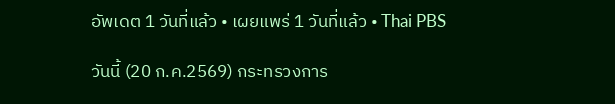อัพเดต 1 วันที่แล้ว • เผยแพร่ 1 วันที่แล้ว • Thai PBS

วันนี้ (20 ก.ค.2569) กระทรวงการ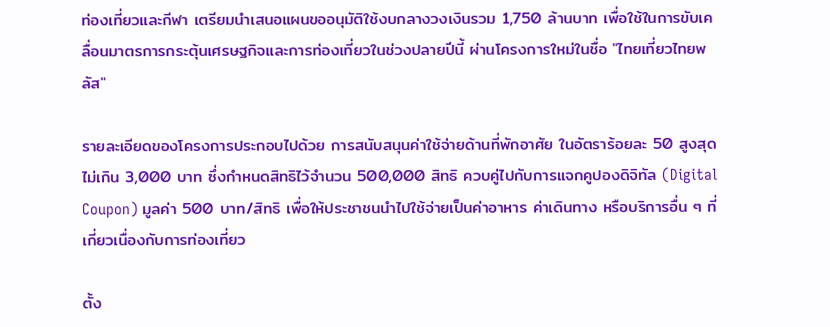ท่องเที่ยวและกีฬา เตรียมนำเสนอแผนขออนุมัติใช้งบกลางวงเงินรวม 1,750 ล้านบาท เพื่อใช้ในการขับเคลื่อนมาตรการกระตุ้นเศรษฐกิจและการท่องเที่ยวในช่วงปลายปีนี้ ผ่านโครงการใหม่ในชื่อ "ไทยเที่ยวไทยพลัส"

รายละเอียดของโครงการประกอบไปด้วย การสนับสนุนค่าใช้จ่ายด้านที่พักอาศัย ในอัตราร้อยละ 50 สูงสุดไม่เกิน 3,000 บาท ซึ่งกำหนดสิทธิไว้จำนวน 500,000 สิทธิ ควบคู่ไปกับการแจกคูปองดิจิทัล (Digital Coupon) มูลค่า 500 บาท/สิทธิ เพื่อให้ประชาชนนำไปใช้จ่ายเป็นค่าอาหาร ค่าเดินทาง หรือบริการอื่น ๆ ที่เกี่ยวเนื่องกับการท่องเที่ยว

ตั้ง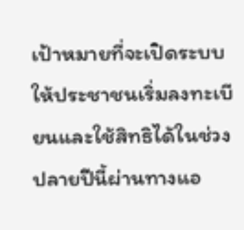เป้าหมายที่จะเปิดระบบให้ประชาชนเริ่มลงทะเบียนและใช้สิทธิได้ในช่วงปลายปีนี้ผ่านทางแอ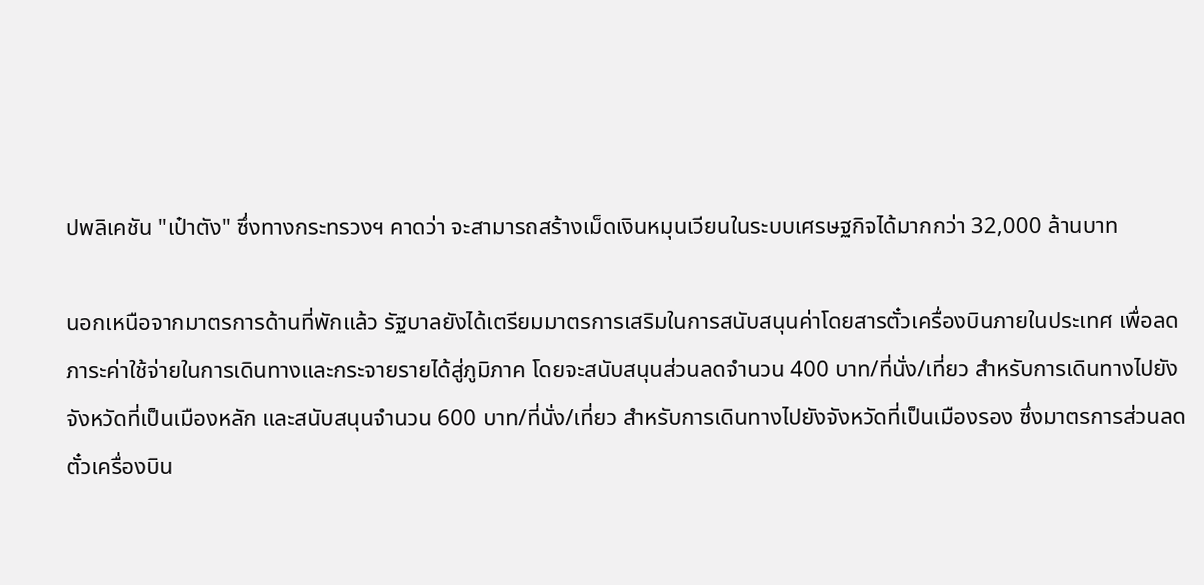ปพลิเคชัน "เป๋าตัง" ซึ่งทางกระทรวงฯ คาดว่า จะสามารถสร้างเม็ดเงินหมุนเวียนในระบบเศรษฐกิจได้มากกว่า 32,000 ล้านบาท

นอกเหนือจากมาตรการด้านที่พักแล้ว รัฐบาลยังได้เตรียมมาตรการเสริมในการสนับสนุนค่าโดยสารตั๋วเครื่องบินภายในประเทศ เพื่อลดภาระค่าใช้จ่ายในการเดินทางและกระจายรายได้สู่ภูมิภาค โดยจะสนับสนุนส่วนลดจำนวน 400 บาท/ที่นั่ง/เที่ยว สำหรับการเดินทางไปยังจังหวัดที่เป็นเมืองหลัก และสนับสนุนจำนวน 600 บาท/ที่นั่ง/เที่ยว สำหรับการเดินทางไปยังจังหวัดที่เป็นเมืองรอง ซึ่งมาตรการส่วนลดตั๋วเครื่องบิน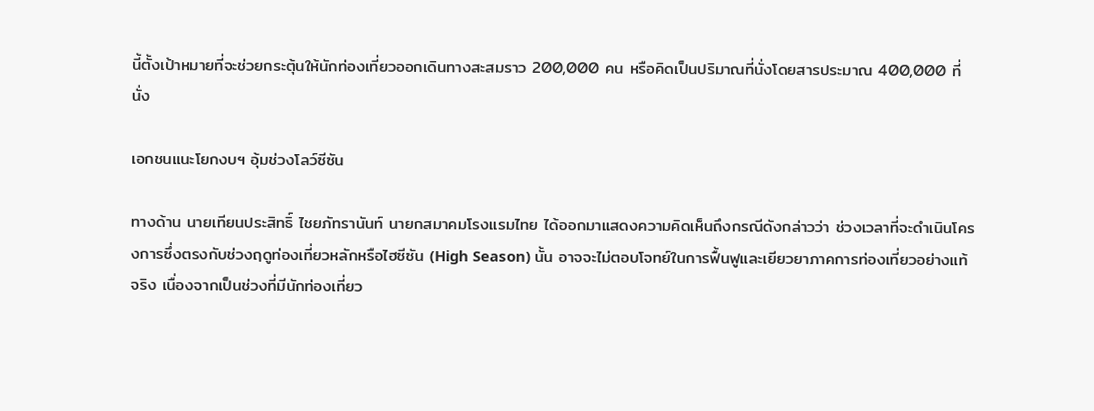นี้ตั้งเป้าหมายที่จะช่วยกระตุ้นให้นักท่องเที่ยวออกเดินทางสะสมราว 200,000 คน หรือคิดเป็นปริมาณที่นั่งโดยสารประมาณ 400,000 ที่นั่ง

เอกชนแนะโยกงบฯ อุ้มช่วงโลว์ซีซัน

ทางด้าน นายเทียนประสิทธิ์ ไชยภัทรานันท์ นายกสมาคมโรงแรมไทย ได้ออกมาแสดงความคิดเห็นถึงกรณีดังกล่าวว่า ช่วงเวลาที่จะดำเนินโครงการซึ่งตรงกับช่วงฤดูท่องเที่ยวหลักหรือไฮซีซัน (High Season) นั้น อาจจะไม่ตอบโจทย์ในการฟื้นฟูและเยียวยาภาคการท่องเที่ยวอย่างแท้จริง เนื่องจากเป็นช่วงที่มีนักท่องเที่ยว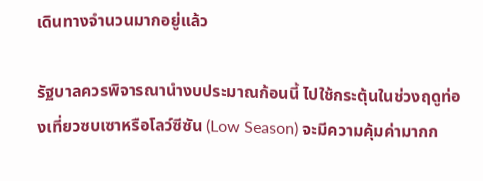เดินทางจำนวนมากอยู่แล้ว

รัฐบาลควรพิจารณานำงบประมาณก้อนนี้ ไปใช้กระตุ้นในช่วงฤดูท่องเที่ยวซบเซาหรือโลว์ซีซัน (Low Season) จะมีความคุ้มค่ามากก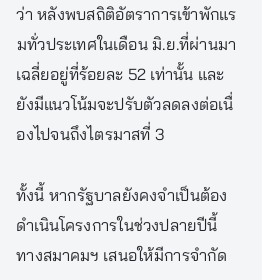ว่า หลังพบสถิติอัตราการเข้าพักแรมทั่วประเทศในเดือน มิ.ย.ที่ผ่านมาเฉลี่ยอยู่ที่ร้อยละ 52 เท่านั้น และยังมีแนวโน้มจะปรับตัวลดลงต่อเนื่องไปจนถึงไตรมาสที่ 3

ทั้งนี้ หากรัฐบาลยังคงจำเป็นต้องดำเนินโครงการในช่วงปลายปีนี้ ทางสมาคมฯ เสนอให้มีการจำกัด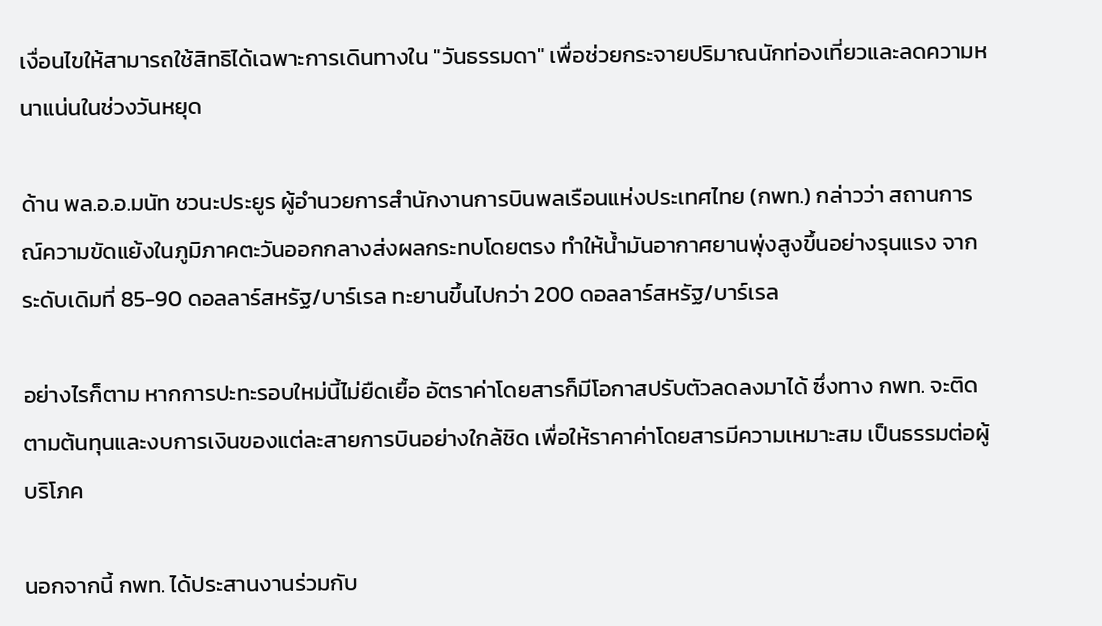เงื่อนไขให้สามารถใช้สิทธิได้เฉพาะการเดินทางใน "วันธรรมดา" เพื่อช่วยกระจายปริมาณนักท่องเที่ยวและลดความหนาแน่นในช่วงวันหยุด

ด้าน พล.อ.อ.มนัท ชวนะประยูร ผู้อำนวยการสำนักงานการบินพลเรือนแห่งประเทศไทย (กพท.) กล่าวว่า สถานการณ์ความขัดแย้งในภูมิภาคตะวันออกกลางส่งผลกระทบโดยตรง ทำให้น้ำมันอากาศยานพุ่งสูงขึ้นอย่างรุนแรง จากระดับเดิมที่ 85-90 ดอลลาร์สหรัฐ/บาร์เรล ทะยานขึ้นไปกว่า 200 ดอลลาร์สหรัฐ/บาร์เรล

อย่างไรก็ตาม หากการปะทะรอบใหม่นี้ไม่ยืดเยื้อ อัตราค่าโดยสารก็มีโอกาสปรับตัวลดลงมาได้ ซึ่งทาง กพท. จะติดตามต้นทุนและงบการเงินของแต่ละสายการบินอย่างใกล้ชิด เพื่อให้ราคาค่าโดยสารมีความเหมาะสม เป็นธรรมต่อผู้บริโภค

นอกจากนี้ กพท. ได้ประสานงานร่วมกับ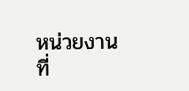หน่วยงานที่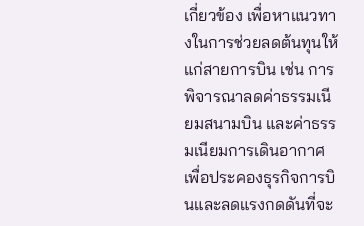เกี่ยวข้อง เพื่อหาแนวทางในการช่วยลดต้นทุนให้แก่สายการบิน เช่น การพิจารณาลดค่าธรรมเนียมสนามบิน และค่าธรรมเนียมการเดินอากาศ เพื่อประคองธุรกิจการบินและลดแรงกดดันที่จะ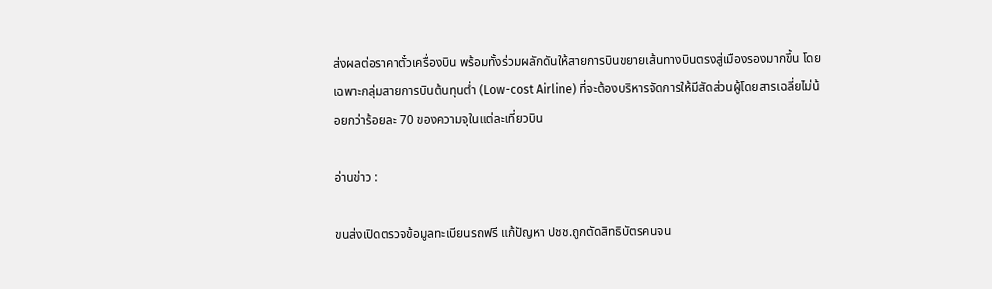ส่งผลต่อราคาตั๋วเครื่องบิน พร้อมทั้งร่วมผลักดันให้สายการบินขยายเส้นทางบินตรงสู่เมืองรองมากขึ้น โดยเฉพาะกลุ่มสายการบินต้นทุนต่ำ (Low-cost Airline) ที่จะต้องบริหารจัดการให้มีสัดส่วนผู้โดยสารเฉลี่ยไม่น้อยกว่าร้อยละ 70 ของความจุในแต่ละเที่ยวบิน

อ่านข่าว :

ขนส่งเปิดตรวจข้อมูลทะเบียนรถฟรี แก้ปัญหา ปชช.ถูกตัดสิทธิบัตรคนจน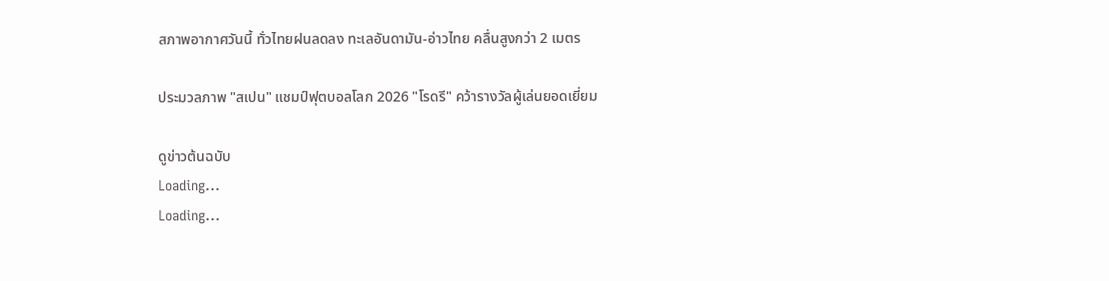สภาพอากาศวันนี้ ทั่วไทยฝนลดลง ทะเลอันดามัน-อ่าวไทย คลื่นสูงกว่า 2 เมตร

ประมวลภาพ "สเปน" แชมป์ฟุตบอลโลก 2026 "โรดรี" คว้ารางวัลผู้เล่นยอดเยี่ยม

ดูข่าวต้นฉบับ
Loading...
Loading...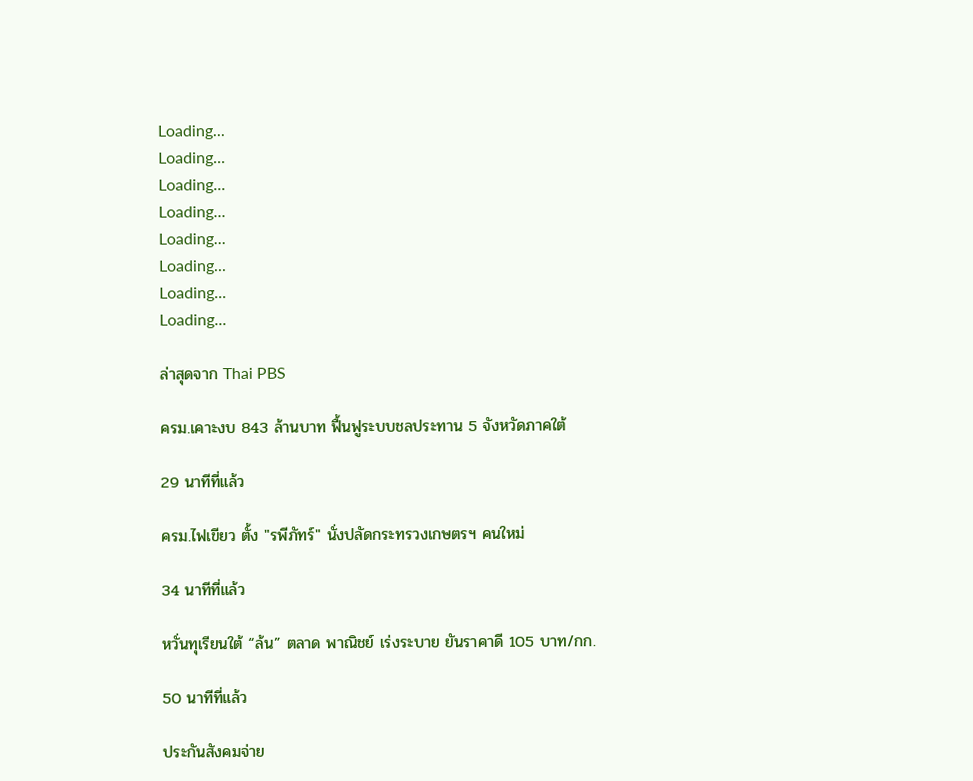Loading...
Loading...
Loading...
Loading...
Loading...
Loading...
Loading...
Loading...

ล่าสุดจาก Thai PBS

ครม.เคาะงบ 843 ล้านบาท ฟื้นฟูระบบชลประทาน 5 จังหวัดภาคใต้

29 นาทีที่แล้ว

ครม.ไฟเขียว ตั้ง "รพีภัทร์" นั่งปลัดกระทรวงเกษตรฯ คนใหม่

34 นาทีที่แล้ว

หวั่นทุเรียนใต้ “ล้น” ตลาด พาณิชย์ เร่งระบาย ยันราคาดี 105 บาท/กก.

50 นาทีที่แล้ว

ประกันสังคมจ่าย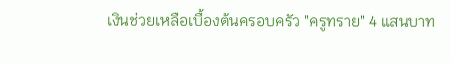เงินช่วยเหลือเบื้องต้นครอบครัว "ครูทราย" 4 แสนบาท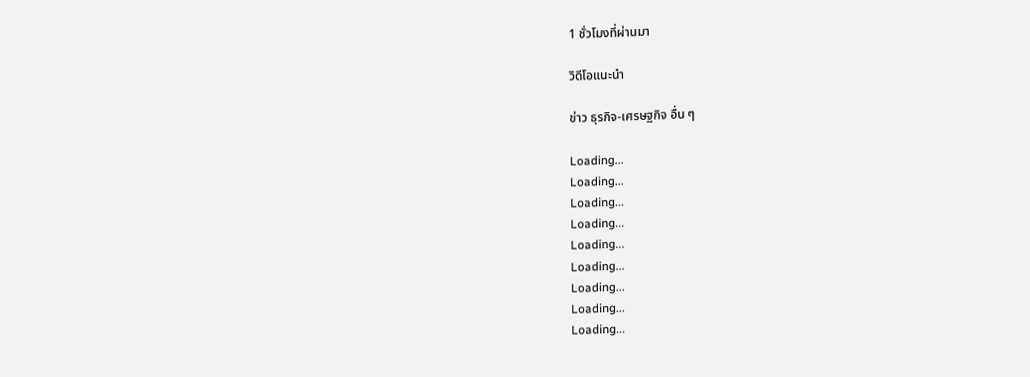1 ชั่วโมงที่ผ่านมา

วิดีโอแนะนำ

ข่าว ธุรกิจ-เศรษฐกิจ อื่น ๆ

Loading...
Loading...
Loading...
Loading...
Loading...
Loading...
Loading...
Loading...
Loading...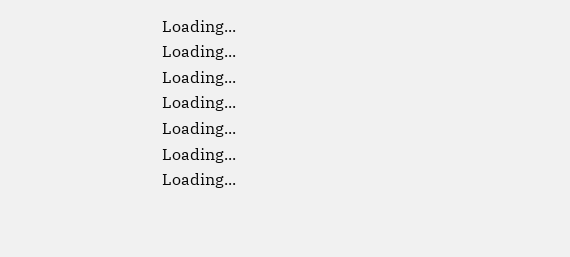Loading...
Loading...
Loading...
Loading...
Loading...
Loading...
Loading...